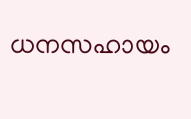ധനസഹായം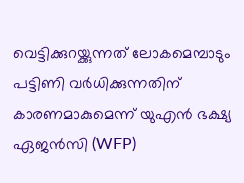വെട്ടിക്കുറയ്ക്കുന്നത് ലോകമെമ്പാടും പട്ടിണി വർധിക്കുന്നതിന് കാരണമാകുമെന്ന് യുഎൻ ഭക്ഷ്യ ഏജൻസി (WFP)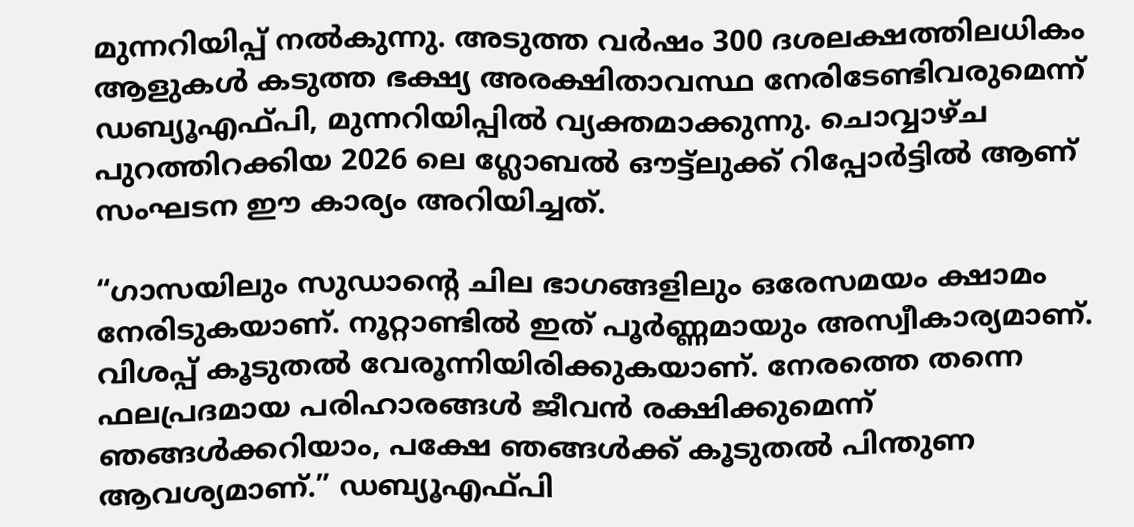മുന്നറിയിപ്പ് നൽകുന്നു. അടുത്ത വർഷം 300 ദശലക്ഷത്തിലധികം ആളുകൾ കടുത്ത ഭക്ഷ്യ അരക്ഷിതാവസ്ഥ നേരിടേണ്ടിവരുമെന്ന് ഡബ്യൂഎഫ്പി, മുന്നറിയിപ്പിൽ വ്യക്തമാക്കുന്നു. ചൊവ്വാഴ്ച പുറത്തിറക്കിയ 2026 ലെ ഗ്ലോബൽ ഔട്ട്‌ലുക്ക് റിപ്പോർട്ടിൽ ആണ് സംഘടന ഈ കാര്യം അറിയിച്ചത്.

“ഗാസയിലും സുഡാന്റെ ചില ഭാഗങ്ങളിലും ഒരേസമയം ക്ഷാമം നേരിടുകയാണ്. നൂറ്റാണ്ടിൽ ഇത് പൂർണ്ണമായും അസ്വീകാര്യമാണ്. വിശപ്പ് കൂടുതൽ വേരൂന്നിയിരിക്കുകയാണ്. നേരത്തെ തന്നെ ഫലപ്രദമായ പരിഹാരങ്ങൾ ജീവൻ രക്ഷിക്കുമെന്ന് ഞങ്ങൾക്കറിയാം, പക്ഷേ ഞങ്ങൾക്ക് കൂടുതൽ പിന്തുണ ആവശ്യമാണ്.” ഡബ്യൂഎഫ്പി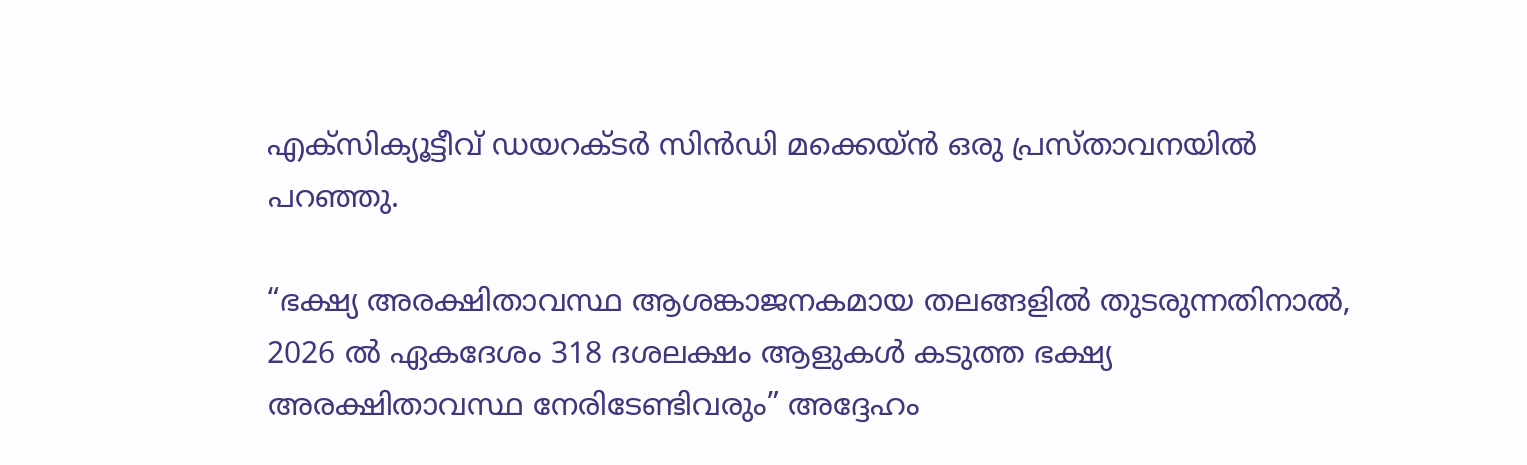എക്സിക്യൂട്ടീവ് ഡയറക്ടർ സിൻഡി മക്കെയ്ൻ ഒരു പ്രസ്താവനയിൽ പറഞ്ഞു.

“ഭക്ഷ്യ അരക്ഷിതാവസ്ഥ ആശങ്കാജനകമായ തലങ്ങളിൽ തുടരുന്നതിനാൽ, 2026 ൽ ഏകദേശം 318 ദശലക്ഷം ആളുകൾ കടുത്ത ഭക്ഷ്യ അരക്ഷിതാവസ്ഥ നേരിടേണ്ടിവരും” അദ്ദേഹം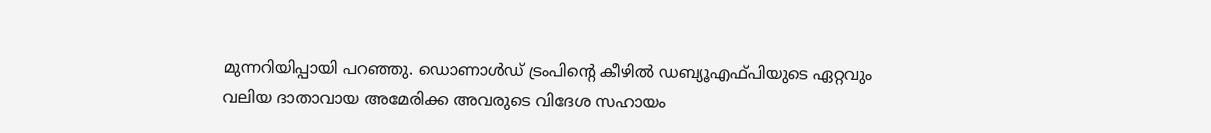മുന്നറിയിപ്പായി പറഞ്ഞു. ഡൊണാൾഡ് ട്രംപിന്റെ കീഴിൽ ഡബ്യൂഎഫ്പിയുടെ ഏറ്റവും വലിയ ദാതാവായ അമേരിക്ക അവരുടെ വിദേശ സഹായം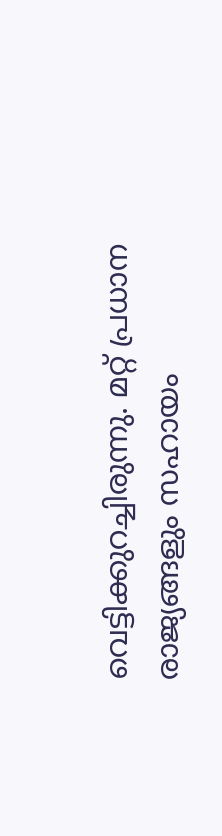വെട്ടിക്കുറച്ചിരുന്നു. മറ്റ് പ്രധാന രാജ്യങ്ങളും സഹായം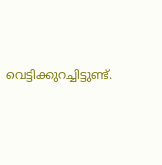വെട്ടിക്കുറച്ചിട്ടുണ്ട്.